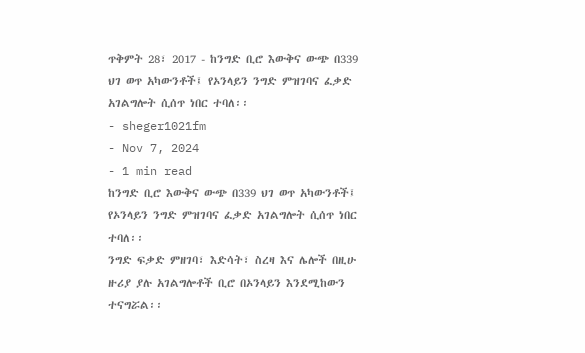ጥቅምት 28፣ 2017 - ከንግድ ቢሮ እውቅና ውጭ በ339 ህገ ወጥ አካውንቶች፤ የኦንላይን ንግድ ምዝገባና ፈቃድ አገልግሎት ሲሰጥ ነበር ተባለ፡፡
- sheger1021fm
- Nov 7, 2024
- 1 min read
ከንግድ ቢሮ እውቅና ውጭ በ339 ህገ ወጥ አካውንቶች፤ የኦንላይን ንግድ ምዝገባና ፈቃድ አገልግሎት ሲሰጥ ነበር ተባለ፡፡
ንግድ ፍቃድ ምዘገባ፣ እድሳት፣ ስረዛ እና ሌሎች በዚሁ ዙሪያ ያሉ አገልግሎቶች ቢሮ በኦንላይን እንደሚከውን ተናግሯል፡፡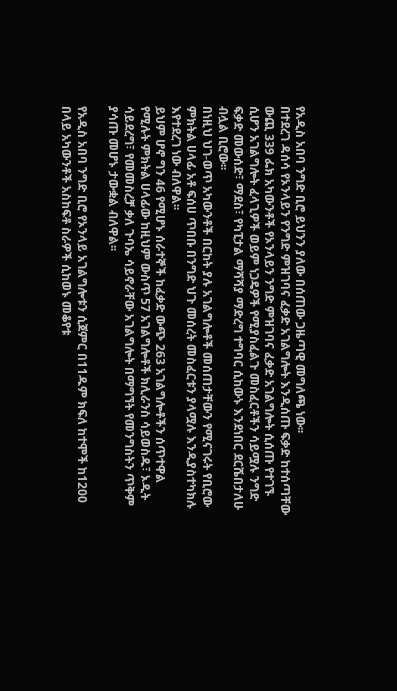የአዲስ አበባ ንግድ ቢሮ ይህንን ያለው በሰጠው ጋዜጣዊ መግለጫ ነው፡፡
በተደረገ ዳሰሳ የኦንላይን የንግድ ምዝገባና ፈቃድ አገልግሎት እንዲሰጡ ፍቃድ ከተሰጣቸው ውጪ 339 ፌክ አካውንቶች የኦንላይን ንግድ ምዝገባና ፈቃድ አገልግሎት ሲሰጡ የተገኙ ሲሆን አገልግሎት ፈላጊዎች ወይም ነጋዴዎች የሚያስፈልጉ መስፈርቶችን ሳይሟሉ ንግድ ፍቃድ መውሰድ፣ ማደስ፣ የካፒታል ማሻሻያ ማድረግ ተግባር ሲከውኑ እንደነበር ደርሼበታለሁ ብሏል ቢሮው፡፡
በነዚህ ህገ-ወጥ አካውንቶች በርከት ያሉ አገልግሎቶች መሰጠታቸውን የሚናገሩት የቢሮው ምክትል ሀላፊ አቶ ፍሰሀ ጥበቡ በንግድ ህጉ መሰረት መስፈርቱን ያላሟሉ እንዲያስተካክሉ እየተደረገ ነው ብለዋል፡፡
ይህም ሆኖ ግን 46 የሚሆኑ ሰራተኞች ከፈቃድ ውጭ 263 አገልግሎቶችን ሰጥተዋል የሚሉት ምክትል ሀላፊው ከዚህም ውስጥ 57 አገልግሎቶች ክሊራንስ ሳይወስዱ፣ ኦዲት ሳይደረግ፣ የመመስረቻ ቃለ ጉባኤ ሳይኖራቸው አገልግሎት በማግኘት የመንግስትን ጥቅም ያሳጡ መሆኑ ታውቋል ብለዋል፡፡

የአዲስ አበባ ንግድ ቢሮ የኦንላይ አገልግሎቱን ሲጀምር በ11ዱም ክፍለ ከተሞች ከ1200 በላይ አካውንቶች አስከፍቶ ስራዎች ሲከወኑ መቆየቱ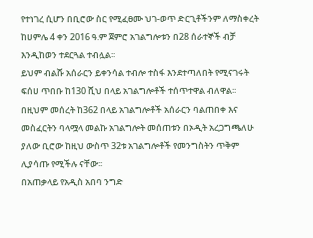የተነገረ ሲሆን በቢሮው ስር የሚፈፀሙ ህገ-ወጥ ድርጊቶችንም ለማስቀረት ከሀምሌ 4 ቀን 2016 ዓ.ም ጀምሮ አገልግሎቱን በ28 ሰራተኞች ብቻ እንዲከወን ተደርጓል ተብሏል፡፡
ይህም ብልሹ አሰራርን ይቀንሳል ተብሎ ተስፋ እንደተጣለበት የሚናገሩት ፍሰሀ ጥበቡ ከ130 ሺህ በላይ አገልግሎቶች ተሰጥተዋል ብለዋል፡፡
በዚህም መሰረት ከ362 በላይ አገልግሎቶች አሰራርን ባልጠበቀ እና መስፈርትን ባላሟላ መልኩ አገልግሎት መሰጠቱን በኦዲት አረጋግጫለሁ ያለው ቢሮው ከዚህ ውስጥ 32ቱ አገልግሎቶች የመንግስትን ጥቅም ሊያሳጡ የሚችሉ ናቸው፡፡
በአጠቃላይ የአዲስ አበባ ንግድ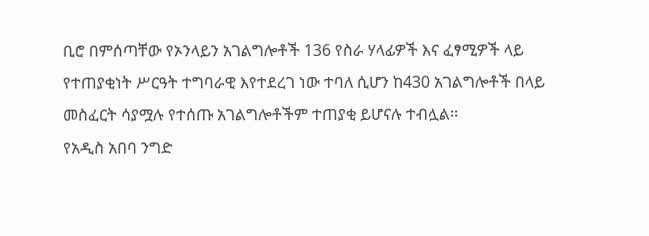ቢሮ በምሰጣቸው የኦንላይን አገልግሎቶች 136 የስራ ሃላፊዎች እና ፈፃሚዎች ላይ የተጠያቂነት ሥርዓት ተግባራዊ እየተደረገ ነው ተባለ ሲሆን ከ430 አገልግሎቶች በላይ መስፈርት ሳያሟሉ የተሰጡ አገልግሎቶችም ተጠያቂ ይሆናሉ ተብሏል፡፡
የአዲስ አበባ ንግድ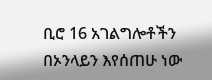ቢሮ 16 አገልግሎቶችን በኦንላይን እየሰጠሁ ነው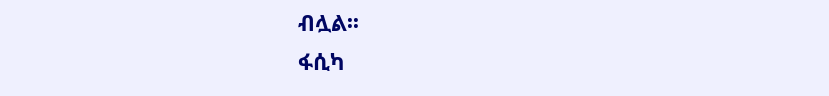ብሏል፡፡
ፋሲካ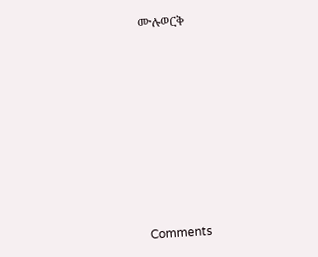ሙሉወርቅ











Comments